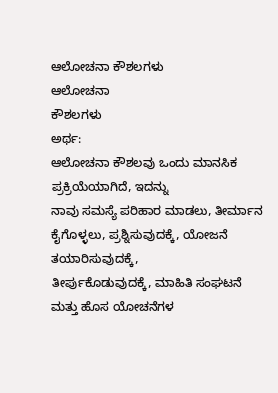ಆಲೋಚನಾ ಕೌಶಲಗಳು
ಆಲೋಚನಾ
ಕೌಶಲಗಳು
ಅರ್ಥ:
ಆಲೋಚನಾ ಕೌಶಲವು ಒಂದು ಮಾನಸಿಕ ಪ್ರಕ್ರಿಯೆಯಾಗಿದೆ, ಇದನ್ನು
ನಾವು ಸಮಸ್ಯೆ ಪರಿಹಾರ ಮಾಡಲು, ತೀರ್ಮಾನ ಕೈಗೊಳ್ಳಲು, ಪ್ರಶ್ನಿಸುವುದಕ್ಕೆ, ಯೋಜನೆ ತಯಾರಿಸುವುದಕ್ಕೆ,
ತೀರ್ಪುಕೊಡುವುದಕ್ಕೆ, ಮಾಹಿತಿ ಸಂಘಟನೆ ಮತ್ತು ಹೊಸ ಯೋಚನೆಗಳ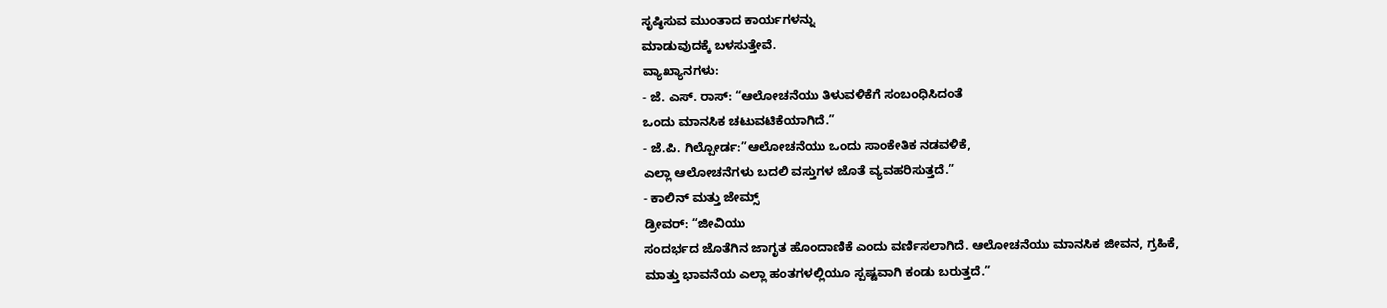ಸೃಷ್ಠಿಸುವ ಮುಂತಾದ ಕಾರ್ಯಗಳನ್ನು
ಮಾಡುವುದಕ್ಕೆ ಬಳಸುತ್ತೇವೆ.
ವ್ಯಾಖ್ಯಾನಗಳು:
- ಜೆ. ಎಸ್. ರಾಸ್: “ಆಲೋಚನೆಯು ತಿಳುವಳಿಕೆಗೆ ಸಂಬಂಧಿಸಿದಂತೆ
ಒಂದು ಮಾನಸಿಕ ಚಟುವಟಿಕೆಯಾಗಿದೆ.”
- ಜೆ.ಪಿ. ಗಿಲ್ಪೋರ್ಡ:”ಆಲೋಚನೆಯು ಒಂದು ಸಾಂಕೇತಿಕ ನಡವಳಿಕೆ,
ಎಲ್ಲಾ ಆಲೋಚನೆಗಳು ಬದಲಿ ವಸ್ತುಗಳ ಜೊತೆ ವ್ಯವಹರಿಸುತ್ತದೆ.”
- ಕಾಲಿನ್ ಮತ್ತು ಜೇಮ್ಸ್
ಡ್ರೀವರ್: “ಜೀವಿಯು
ಸಂದರ್ಭದ ಜೊತೆಗಿನ ಜಾಗೃತ ಹೊಂದಾಣಿಕೆ ಎಂದು ವರ್ಣಿಸಲಾಗಿದೆ. ಆಲೋಚನೆಯು ಮಾನಸಿಕ ಜೀವನ, ಗ್ರಹಿಕೆ,
ಮಾತ್ತು ಭಾವನೆಯ ಎಲ್ಲಾ ಹಂತಗಳಲ್ಲಿಯೂ ಸ್ಪಷ್ಟವಾಗಿ ಕಂಡು ಬರುತ್ತದೆ.”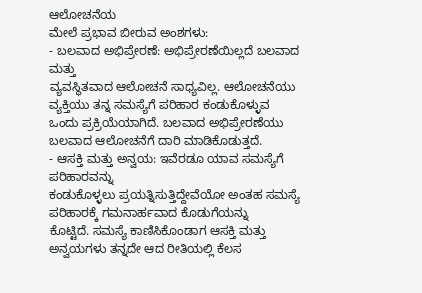ಆಲೋಚನೆಯ
ಮೇಲೆ ಪ್ರಭಾವ ಬೀರುವ ಅಂಶಗಳು:
- ಬಲವಾದ ಅಭಿಪ್ರೇರಣೆ: ಅಭಿಪ್ರೇರಣೆಯಿಲ್ಲದೆ ಬಲವಾದ ಮತ್ತು
ವ್ಯವಸ್ಥಿತವಾದ ಆಲೋಚನೆ ಸಾಧ್ಯವಿಲ್ಲ. ಆಲೋಚನೆಯು ವ್ಯಕ್ತಿಯು ತನ್ನ ಸಮಸ್ಯೆಗೆ ಪರಿಹಾರ ಕಂಡುಕೊಳ್ಳುವ
ಒಂದು ಪ್ರಕ್ರಿಯೆಯಾಗಿದೆ. ಬಲವಾದ ಅಭಿಪ್ರೇರಣೆಯು ಬಲವಾದ ಆಲೋಚನೆಗೆ ದಾರಿ ಮಾಡಿಕೊಡುತ್ತದೆ.
- ಆಸಕ್ತಿ ಮತ್ತು ಅನ್ವಯ: ಇವೆರಡೂ ಯಾವ ಸಮಸ್ಯೆಗೆ ಪರಿಹಾರವನ್ನು
ಕಂಡುಕೊಳ್ಳಲು ಪ್ರಯತ್ನಿಸುತ್ತಿದ್ದೇವೆಯೋ ಅಂತಹ ಸಮಸ್ಯೆ ಪರಿಹಾರಕ್ಕೆ ಗಮನಾರ್ಹವಾದ ಕೊಡುಗೆಯನ್ನು
ಕೊಟ್ಟಿದೆ. ಸಮಸ್ಯೆ ಕಾಣಿಸಿಕೊಂಡಾಗ ಆಸಕ್ತಿ ಮತ್ತು ಅನ್ವಯಗಳು ತನ್ನದೇ ಆದ ರೀತಿಯಲ್ಲಿ ಕೆಲಸ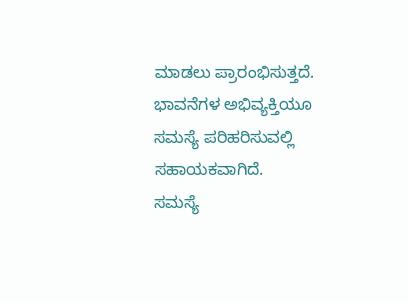ಮಾಡಲು ಪ್ರಾರಂಭಿಸುತ್ತದೆ. ಭಾವನೆಗಳ ಅಭಿವ್ಯಕ್ತಿಯೂ ಸಮಸ್ಯೆ ಪರಿಹರಿಸುವಲ್ಲಿ ಸಹಾಯಕವಾಗಿದೆ.
ಸಮಸ್ಯೆ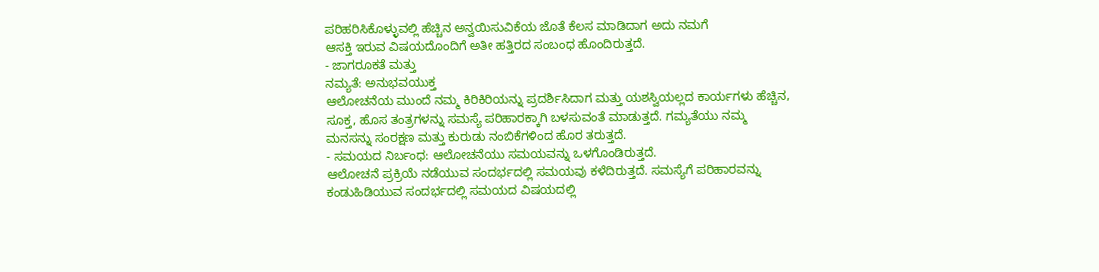ಪರಿಹರಿಸಿಕೊಳ್ಳುವಲ್ಲಿ ಹೆಚ್ಚಿನ ಅನ್ವಯಿಸುವಿಕೆಯ ಜೊತೆ ಕೆಲಸ ಮಾಡಿದಾಗ ಅದು ನಮಗೆ
ಆಸಕ್ತಿ ಇರುವ ವಿಷಯದೊಂದಿಗೆ ಅತೀ ಹತ್ತಿರದ ಸಂಬಂಧ ಹೊಂದಿರುತ್ತದೆ.
- ಜಾಗರೂಕತೆ ಮತ್ತು
ನಮ್ಯತೆ: ಅನುಭವಯುಕ್ತ
ಆಲೋಚನೆಯ ಮುಂದೆ ನಮ್ಮ ಕಿರಿಕಿರಿಯನ್ನು ಪ್ರದರ್ಶಿಸಿದಾಗ ಮತ್ತು ಯಶಸ್ವಿಯಲ್ಲದ ಕಾರ್ಯಗಳು ಹೆಚ್ಚಿನ,
ಸೂಕ್ತ, ಹೊಸ ತಂತ್ರಗಳನ್ನು ಸಮಸ್ಯೆ ಪರಿಹಾರಕ್ಕಾಗಿ ಬಳಸುವಂತೆ ಮಾಡುತ್ತದೆ. ಗಮ್ಯತೆಯು ನಮ್ಮ
ಮನಸನ್ನು ಸಂರಕ್ಷಣ ಮತ್ತು ಕುರುಡು ನಂಬಿಕೆಗಳಿಂದ ಹೊರ ತರುತ್ತದೆ.
- ಸಮಯದ ನಿರ್ಬಂಧ: ಆಲೋಚನೆಯು ಸಮಯವನ್ನು ಒಳಗೊಂಡಿರುತ್ತದೆ.
ಆಲೋಚನೆ ಪ್ರಕ್ರಿಯೆ ನಡೆಯುವ ಸಂದರ್ಭದಲ್ಲಿ ಸಮಯವು ಕಳೆದಿರುತ್ತದೆ. ಸಮಸ್ಯೆಗೆ ಪರಿಹಾರವನ್ನು
ಕಂಡುಹಿಡಿಯುವ ಸಂದರ್ಭದಲ್ಲಿ ಸಮಯದ ವಿಷಯದಲ್ಲಿ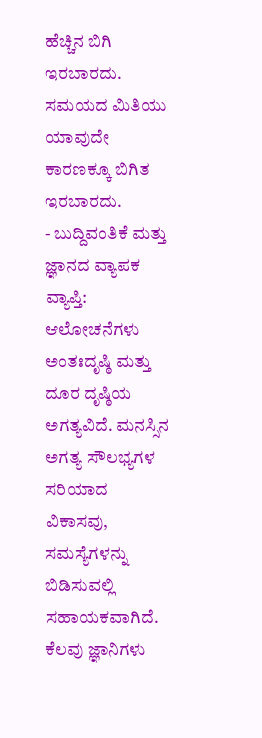ಹೆಚ್ಚಿನ ಬಿಗಿ ಇರಬಾರದು. ಸಮಯದ ಮಿತಿಯು ಯಾವುದೇ
ಕಾರಣಕ್ಕೂ ಬಿಗಿತ ಇರಬಾರದು.
- ಬುದ್ದಿವಂತಿಕೆ ಮತ್ತು
ಜ್ಞಾನದ ವ್ಯಾಪಕ ವ್ಯಾಪ್ತಿ:
ಆಲೋಚನೆಗಳು ಅಂತಃದೃಷ್ಠಿ ಮತ್ತು ದೂರ ದೃಷ್ಠಿಯ ಅಗತ್ಯವಿದೆ. ಮನಸ್ಸಿನ ಅಗತ್ಯ ಸೌಲಭ್ಯಗಳ ಸರಿಯಾದ
ವಿಕಾಸವು, ಸಮಸ್ಯೆಗಳನ್ನು ಬಿಡಿಸುವಲ್ಲಿ ಸಹಾಯಕವಾಗಿದೆ. ಕೆಲವು ಜ್ಞಾನಿಗಳು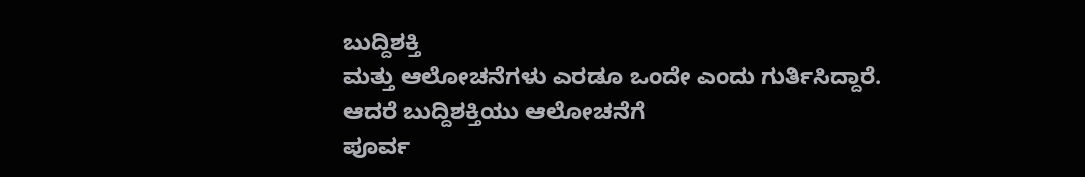ಬುದ್ದಿಶಕ್ತಿ
ಮತ್ತು ಆಲೋಚನೆಗಳು ಎರಡೂ ಒಂದೇ ಎಂದು ಗುರ್ತಿಸಿದ್ದಾರೆ. ಆದರೆ ಬುದ್ದಿಶಕ್ತಿಯು ಆಲೋಚನೆಗೆ
ಪೂರ್ವ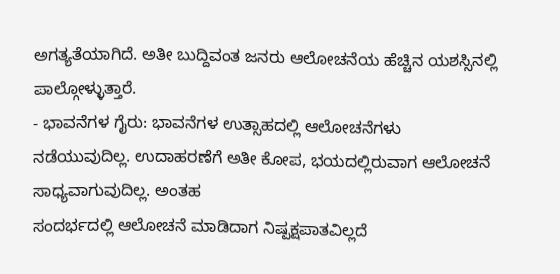ಅಗತ್ಯತೆಯಾಗಿದೆ. ಅತೀ ಬುದ್ದಿವಂತ ಜನರು ಆಲೋಚನೆಯ ಹೆಚ್ಚಿನ ಯಶಸ್ಸಿನಲ್ಲಿ ಪಾಲ್ಗೋಳ್ಳುತ್ತಾರೆ.
- ಭಾವನೆಗಳ ಗೈರು: ಭಾವನೆಗಳ ಉತ್ಸಾಹದಲ್ಲಿ ಆಲೋಚನೆಗಳು
ನಡೆಯುವುದಿಲ್ಲ. ಉದಾಹರಣೆಗೆ ಅತೀ ಕೋಪ, ಭಯದಲ್ಲಿರುವಾಗ ಆಲೋಚನೆ ಸಾಧ್ಯವಾಗುವುದಿಲ್ಲ. ಅಂತಹ
ಸಂದರ್ಭದಲ್ಲಿ ಆಲೋಚನೆ ಮಾಡಿದಾಗ ನಿಷ್ಪಕ್ಷಪಾತವಿಲ್ಲದೆ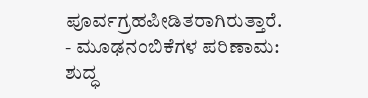ಪೂರ್ವಗ್ರಹಪೀಡಿತರಾಗಿರುತ್ತಾರೆ.
- ಮೂಢನಂಬಿಕೆಗಳ ಪರಿಣಾಮ: ಶುದ್ಧ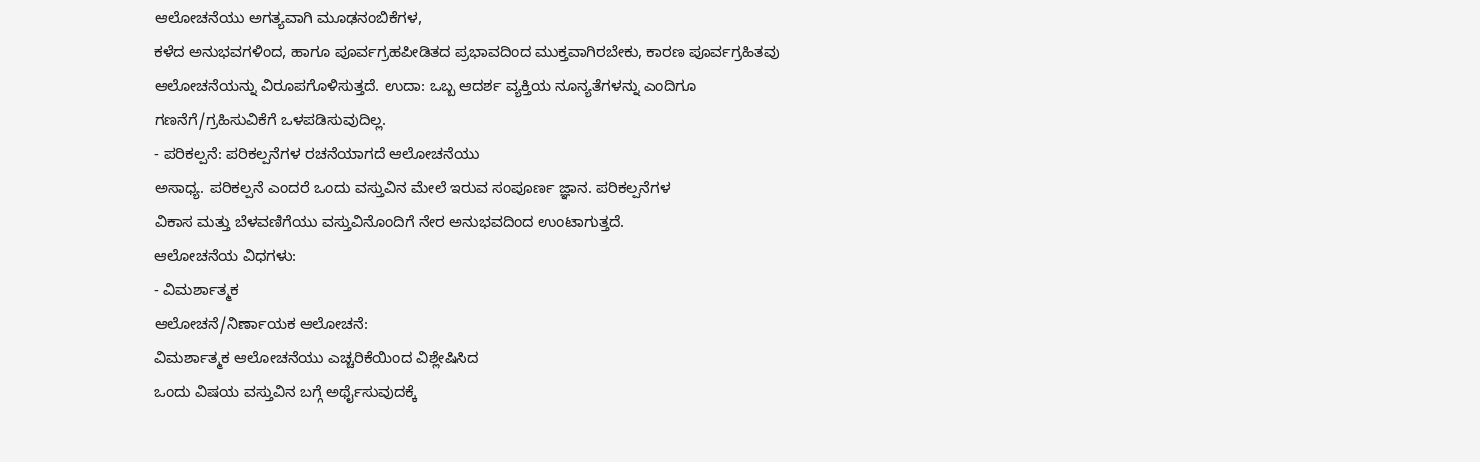ಆಲೋಚನೆಯು ಅಗತ್ಯವಾಗಿ ಮೂಢನಂಬಿಕೆಗಳ,
ಕಳೆದ ಅನುಭವಗಳಿಂದ, ಹಾಗೂ ಪೂರ್ವಗ್ರಹಪೀಡಿತದ ಪ್ರಭಾವದಿಂದ ಮುಕ್ತವಾಗಿರಬೇಕು, ಕಾರಣ ಪೂರ್ವಗ್ರಹಿತವು
ಆಲೋಚನೆಯನ್ನು ವಿರೂಪಗೊಳಿಸುತ್ತದೆ. ಉದಾ: ಒಬ್ಬ ಆದರ್ಶ ವ್ಯಕ್ತಿಯ ನೂನ್ಯತೆಗಳನ್ನು ಎಂದಿಗೂ
ಗಣನೆಗೆ/ಗ್ರಹಿಸುವಿಕೆಗೆ ಒಳಪಡಿಸುವುದಿಲ್ಲ.
- ಪರಿಕಲ್ಪನೆ: ಪರಿಕಲ್ಪನೆಗಳ ರಚನೆಯಾಗದೆ ಆಲೋಚನೆಯು
ಅಸಾಧ್ಯ. ಪರಿಕಲ್ಪನೆ ಎಂದರೆ ಒಂದು ವಸ್ತುವಿನ ಮೇಲೆ ಇರುವ ಸಂಪೂರ್ಣ ಜ್ಞಾನ. ಪರಿಕಲ್ಪನೆಗಳ
ವಿಕಾಸ ಮತ್ತು ಬೆಳವಣಿಗೆಯು ವಸ್ತುವಿನೊಂದಿಗೆ ನೇರ ಅನುಭವದಿಂದ ಉಂಟಾಗುತ್ತದೆ.
ಆಲೋಚನೆಯ ವಿಧಗಳು:
- ವಿಮರ್ಶಾತ್ಮಕ
ಆಲೋಚನೆ/ನಿರ್ಣಾಯಕ ಆಲೋಚನೆ:
ವಿಮರ್ಶಾತ್ಮಕ ಆಲೋಚನೆಯು ಎಚ್ಚರಿಕೆಯಿಂದ ವಿಶ್ಲೇಷಿಸಿದ
ಒಂದು ವಿಷಯ ವಸ್ತುವಿನ ಬಗ್ಗೆ ಅರ್ಥೈಸುವುದಕ್ಕೆ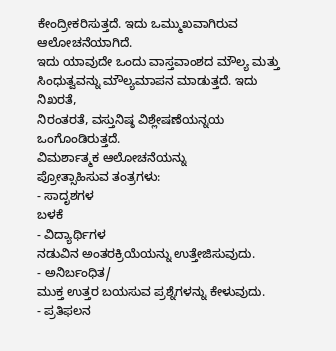ಕೇಂದ್ರೀಕರಿಸುತ್ತದೆ. ಇದು ಒಮ್ಮುಖವಾಗಿರುವ ಆಲೋಚನೆಯಾಗಿದೆ.
ಇದು ಯಾವುದೇ ಒಂದು ವಾಸ್ತವಾಂಶದ ಮೌಲ್ಯ ಮತ್ತು ಸಿಂಧುತ್ವವನ್ನು ಮೌಲ್ಯಮಾಪನ ಮಾಡುತ್ತದೆ. ಇದು ನಿಖರತೆ,
ನಿರಂತರತೆ, ವಸ್ತುನಿಷ್ಠ ವಿಶ್ಲೇಷಣೆಯನ್ನಯ ಒಂಗೊಂಡಿರುತ್ತದೆ.
ವಿಮರ್ಶಾತ್ಮಕ ಆಲೋಚನೆಯನ್ನು
ಪ್ರೋತ್ಸಾಹಿಸುವ ತಂತ್ರಗಳು:
- ಸಾದೃಶಗಳ
ಬಳಕೆ
- ವಿದ್ಯಾರ್ಥಿಗಳ
ನಡುವಿನ ಅಂತರಕ್ರಿಯೆಯನ್ನು ಉತ್ತೇಜಿಸುವುದು.
- ಅನಿರ್ಬಂಧಿತ/
ಮುಕ್ತ ಉತ್ತರ ಬಯಸುವ ಪ್ರಶ್ನೆಗಳನ್ನು ಕೇಳುವುದು.
- ಪ್ರತಿಫಲನ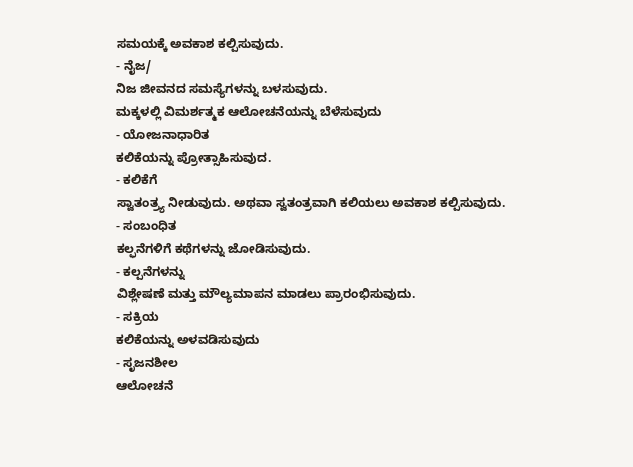ಸಮಯಕ್ಕೆ ಅವಕಾಶ ಕಲ್ಪಿಸುವುದು.
- ನೈಜ/
ನಿಜ ಜೀವನದ ಸಮಸ್ಯೆಗಳನ್ನು ಬಳಸುವುದು.
ಮಕ್ಕಳಲ್ಲಿ ವಿಮರ್ಶತ್ಮಕ ಆಲೋಚನೆಯನ್ನು ಬೆಳೆಸುವುದು
- ಯೋಜನಾಧಾರಿತ
ಕಲಿಕೆಯನ್ನು ಪ್ರೋತ್ಸಾಹಿಸುವುದ.
- ಕಲಿಕೆಗೆ
ಸ್ವಾತಂತ್ರ್ಯ ನೀಡುವುದು. ಅಥವಾ ಸ್ವತಂತ್ರವಾಗಿ ಕಲಿಯಲು ಅವಕಾಶ ಕಲ್ಪಿಸುವುದು.
- ಸಂಬಂಧಿತ
ಕಲ್ಫನೆಗಳಿಗೆ ಕಥೆಗಳನ್ನು ಜೋಡಿಸುವುದು.
- ಕಲ್ಪನೆಗಳನ್ನು
ವಿಶ್ಲೇಷಣೆ ಮತ್ತು ಮೌಲ್ಯಮಾಪನ ಮಾಡಲು ಪ್ರಾರಂಭಿಸುವುದು.
- ಸಕ್ರಿಯ
ಕಲಿಕೆಯನ್ನು ಅಳವಡಿಸುವುದು
- ಸೃಜನಶೀಲ
ಆಲೋಚನೆ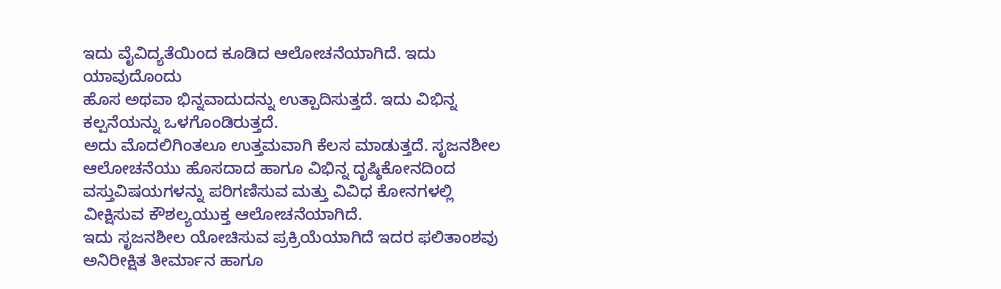ಇದು ವೈವಿದ್ಯತೆಯಿಂದ ಕೂಡಿದ ಆಲೋಚನೆಯಾಗಿದೆ. ಇದು ಯಾವುದೊಂದು
ಹೊಸ ಅಥವಾ ಭಿನ್ನವಾದುದನ್ನು ಉತ್ಪಾದಿಸುತ್ತದೆ. ಇದು ವಿಭಿನ್ನ ಕಲ್ಪನೆಯನ್ನು ಒಳಗೊಂಡಿರುತ್ತದೆ.
ಅದು ಮೊದಲಿಗಿಂತಲೂ ಉತ್ತಮವಾಗಿ ಕೆಲಸ ಮಾಡುತ್ತದೆ. ಸೃಜನಶೀಲ ಆಲೋಚನೆಯು ಹೊಸದಾದ ಹಾಗೂ ವಿಭಿನ್ನ ದೃಷ್ಠಿಕೋನದಿಂದ
ವಸ್ತುವಿಷಯಗಳನ್ನು ಪರಿಗಣಿಸುವ ಮತ್ತು ವಿವಿಧ ಕೋನಗಳಲ್ಲಿ ವೀಕ್ಷಿಸುವ ಕೌಶಲ್ಯಯುಕ್ತ ಆಲೋಚನೆಯಾಗಿದೆ.
ಇದು ಸೃಜನಶೀಲ ಯೋಚಿಸುವ ಪ್ರಕ್ರಿಯೆಯಾಗಿದೆ ಇದರ ಫಲಿತಾಂಶವು
ಅನಿರೀಕ್ಷಿತ ತೀರ್ಮಾನ ಹಾಗೂ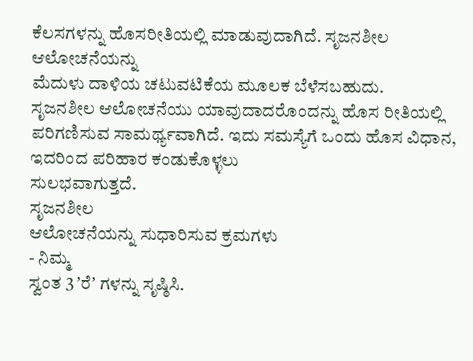ಕೆಲಸಗಳನ್ನು ಹೊಸರೀತಿಯಲ್ಲಿ ಮಾಡುವುದಾಗಿದೆ. ಸೃಜನಶೀಲ ಆಲೋಚನೆಯನ್ನು
ಮೆದುಳು ದಾಳಿಯ ಚಟುವಟಿಕೆಯ ಮೂಲಕ ಬೆಳೆಸಬಹುದು.
ಸೃಜನಶೀಲ ಆಲೋಚನೆಯು ಯಾವುದಾದರೊಂದನ್ನು ಹೊಸ ರೀತಿಯಲ್ಲಿ
ಪರಿಗಣಿಸುವ ಸಾಮರ್ಥ್ಯವಾಗಿದೆ. ಇದು ಸಮಸ್ಯೆಗೆ ಒಂದು ಹೊಸ ವಿಧಾನ, ಇದರಿಂದ ಪರಿಹಾರ ಕಂಡುಕೊಳ್ಳಲು
ಸುಲಭವಾಗುತ್ತದೆ.
ಸೃಜನಶೀಲ
ಆಲೋಚನೆಯನ್ನು ಸುಧಾರಿಸುವ ಕ್ರಮಗಳು
- ನಿಮ್ಮ
ಸ್ವಂತ 3 ʼರೆʼ ಗಳನ್ನು ಸೃಷ್ಠಿಸಿ.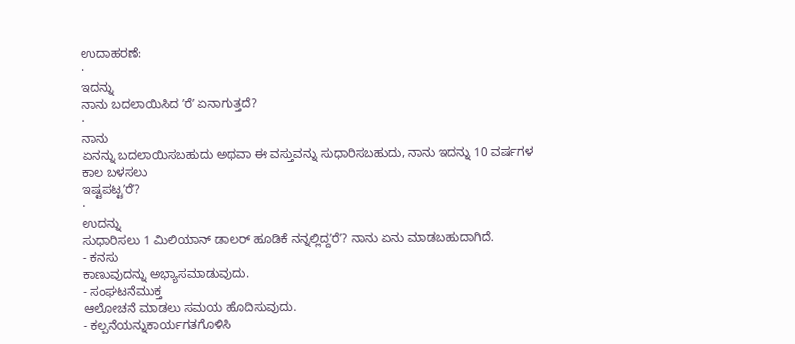ಉದಾಹರಣೆ:
·
ಇದನ್ನು
ನಾನು ಬದಲಾಯಿಸಿದ ʼರೆʼ ಏನಾಗುತ್ತದೆ?
·
ನಾನು
ಏನನ್ನು ಬದಲಾಯಿಸಬಹುದು ಅಥವಾ ಈ ವಸ್ತುವನ್ನು ಸುಧಾರಿಸಬಹುದು, ನಾನು ಇದನ್ನು 10 ವರ್ಷಗಳ ಕಾಲ ಬಳಸಲು
ಇಷ್ಟಪಟ್ಟʼರೆʼ?
·
ಉದನ್ನು
ಸುಧಾರಿಸಲು 1 ಮಿಲಿಯಾನ್ ಡಾಲರ್ ಹೂಡಿಕೆ ನನ್ನಲ್ಲಿದ್ದʼರೆʼ? ನಾನು ಏನು ಮಾಡಬಹುದಾಗಿದೆ.
- ಕನಸು
ಕಾಣುವುದನ್ನು ಅಭ್ಯಾಸಮಾಡುವುದು.
- ಸಂಘಟನೆಮುಕ್ತ
ಆಲೋಚನೆ ಮಾಡಲು ಸಮಯ ಹೊದಿಸುವುದು.
- ಕಲ್ಪನೆಯನ್ನುಕಾರ್ಯಗತಗೊಳಿಸಿ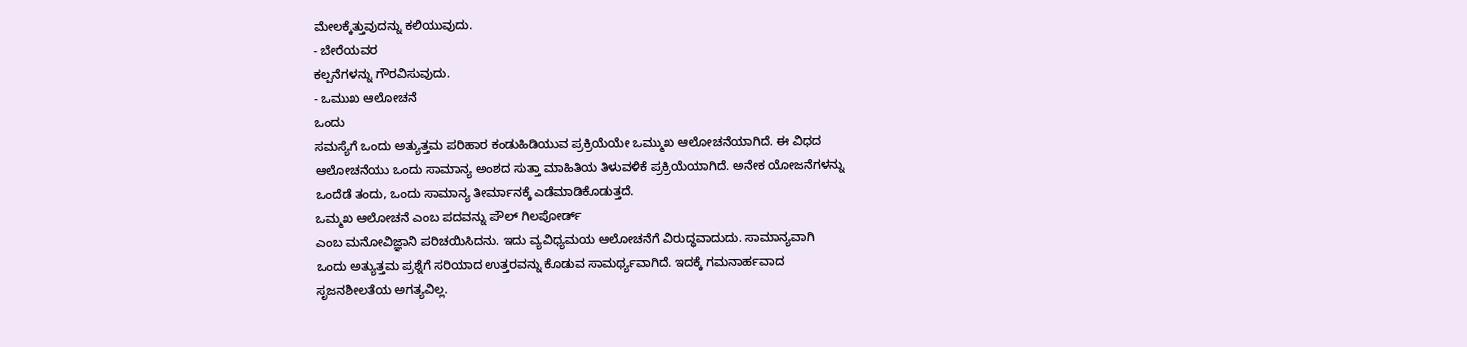ಮೇಲಕ್ಕೆತ್ತುವುದನ್ನು ಕಲಿಯುವುದು.
- ಬೇರೆಯವರ
ಕಲ್ಪನೆಗಳನ್ನು ಗೌರವಿಸುವುದು.
- ಒಮುಖ ಆಲೋಚನೆ
ಒಂದು
ಸಮಸ್ಯೆಗೆ ಒಂದು ಅತ್ಯುತ್ತಮ ಪರಿಹಾರ ಕಂಡುಹಿಡಿಯುವ ಪ್ರಕ್ರಿಯೆಯೇ ಒಮ್ಮುಖ ಆಲೋಚನೆಯಾಗಿದೆ. ಈ ವಿಧದ
ಆಲೋಚನೆಯು ಒಂದು ಸಾಮಾನ್ಯ ಅಂಶದ ಸುತ್ತಾ ಮಾಹಿತಿಯ ತಿಳುವಳಿಕೆ ಪ್ರಕ್ರಿಯೆಯಾಗಿದೆ. ಅನೇಕ ಯೋಜನೆಗಳನ್ನು
ಒಂದೆಡೆ ತಂದು, ಒಂದು ಸಾಮಾನ್ಯ ತೀರ್ಮಾನಕ್ಕೆ ಎಡೆಮಾಡಿಕೊಡುತ್ತದೆ.
ಒಮ್ಮಖ ಆಲೋಚನೆ ಎಂಬ ಪದವನ್ನು ಪೌಲ್ ಗಿಲಪೋರ್ಡ್
ಎಂಬ ಮನೋವಿಜ್ಞಾನಿ ಪರಿಚಯಿಸಿದನು. ಇದು ವ್ಯವಿಧ್ಯಮಯ ಆಲೋಚನೆಗೆ ವಿರುದ್ಧವಾದುದು. ಸಾಮಾನ್ಯವಾಗಿ
ಒಂದು ಅತ್ಯುತ್ತಮ ಪ್ರಶ್ನೆಗೆ ಸರಿಯಾದ ಉತ್ತರವನ್ನು ಕೊಡುವ ಸಾಮರ್ಥ್ಯವಾಗಿದೆ. ಇದಕ್ಕೆ ಗಮನಾರ್ಹವಾದ
ಸೃಜನಶೀಲತೆಯ ಅಗತ್ಯವಿಲ್ಲ.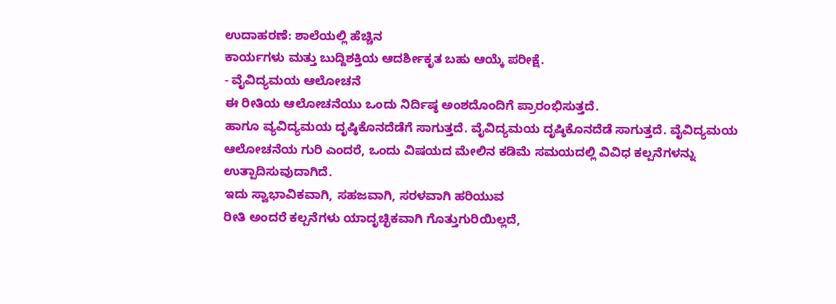ಉದಾಹರಣೆ: ಶಾಲೆಯಲ್ಲಿ ಹೆಚ್ಚಿನ
ಕಾರ್ಯಗಳು ಮತ್ತು ಬುದ್ದಿಶಕ್ತಿಯ ಆದರ್ಶೀಕೃತ ಬಹು ಆಯ್ಕೆ ಪರೀಕ್ಷೆ.
- ವೈವಿದ್ಯಮಯ ಆಲೋಚನೆ
ಈ ರೀತಿಯ ಆಲೋಚನೆಯು ಒಂದು ನಿರ್ದಿಷ್ಠ ಅಂಶದೊಂದಿಗೆ ಪ್ರಾರಂಭಿಸುತ್ತದೆ.
ಹಾಗೂ ವ್ಯವಿದ್ಯಮಯ ದೃಷ್ಠಿಕೊನದೆಡೆಗೆ ಸಾಗುತ್ತದೆ. ವೈವಿದ್ಯಮಯ ದೃಷ್ಠಿಕೊನದೆಡೆ ಸಾಗುತ್ತದೆ. ವೈವಿದ್ಯಮಯ
ಆಲೋಚನೆಯ ಗುರಿ ಎಂದರೆ, ಒಂದು ವಿಷಯದ ಮೇಲಿನ ಕಡಿಮೆ ಸಮಯದಲ್ಲಿ ವಿವಿಧ ಕಲ್ಪನೆಗಳನ್ನು ಉತ್ಪಾದಿಸುವುದಾಗಿದೆ.
ಇದು ಸ್ವಾಭಾವಿಕವಾಗಿ, ಸಹಜವಾಗಿ, ಸರಳವಾಗಿ ಹರಿಯುವ
ರೀತಿ ಅಂದರೆ ಕಲ್ಪನೆಗಳು ಯಾದೃಚ್ಛಿಕವಾಗಿ ಗೊತ್ತುಗುರಿಯಿಲ್ಲದೆ,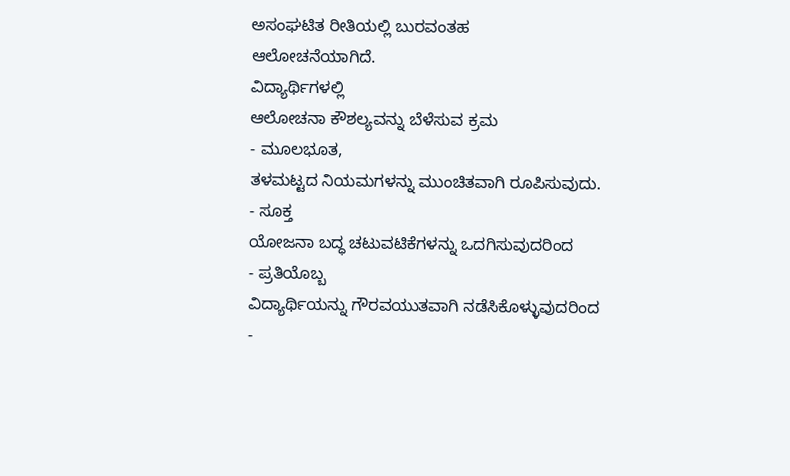ಅಸಂಘಟಿತ ರೀತಿಯಲ್ಲಿ ಬುರವಂತಹ
ಆಲೋಚನೆಯಾಗಿದೆ.
ವಿದ್ಯಾರ್ಥಿಗಳಲ್ಲಿ
ಆಲೋಚನಾ ಕೌಶಲ್ಯವನ್ನು ಬೆಳೆಸುವ ಕ್ರಮ
- ಮೂಲಭೂತ,
ತಳಮಟ್ಟದ ನಿಯಮಗಳನ್ನು ಮುಂಚಿತವಾಗಿ ರೂಪಿಸುವುದು.
- ಸೂಕ್ತ
ಯೋಜನಾ ಬದ್ಧ ಚಟುವಟಿಕೆಗಳನ್ನು ಒದಗಿಸುವುದರಿಂದ
- ಪ್ರತಿಯೊಬ್ಬ
ವಿದ್ಯಾರ್ಥಿಯನ್ನು ಗೌರವಯುತವಾಗಿ ನಡೆಸಿಕೊಳ್ಳುವುದರಿಂದ
-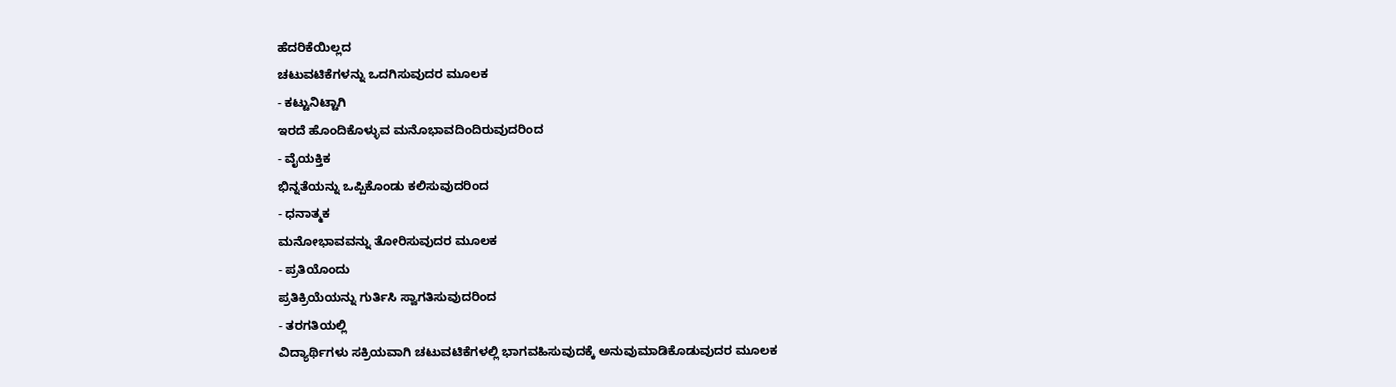ಹೆದರಿಕೆಯಿಲ್ಲದ
ಚಟುವಟಿಕೆಗಳನ್ನು ಒದಗಿಸುವುದರ ಮೂಲಕ
- ಕಟ್ಟುನಿಟ್ಟಾಗಿ
ಇರದೆ ಹೊಂದಿಕೊಳ್ಳುವ ಮನೊಭಾವದಿಂದಿರುವುದರಿಂದ
- ವೈಯಕ್ತಿಕ
ಭಿನ್ನತೆಯನ್ನು ಒಪ್ಪಿಕೊಂಡು ಕಲಿಸುವುದರಿಂದ
- ಧನಾತ್ಮಕ
ಮನೋಭಾವವನ್ನು ತೋರಿಸುವುದರ ಮೂಲಕ
- ಪ್ರತಿಯೊಂದು
ಪ್ರತಿಕ್ರಿಯೆಯನ್ನು ಗುರ್ತಿಸಿ ಸ್ವಾಗತಿಸುವುದರಿಂದ
- ತರಗತಿಯಲ್ಲಿ
ವಿದ್ಯಾರ್ಥಿಗಳು ಸಕ್ರಿಯವಾಗಿ ಚಟುವಟಿಕೆಗಳಲ್ಲಿ ಭಾಗವಹಿಸುವುದಕ್ಕೆ ಅನುವುಮಾಡಿಕೊಡುವುದರ ಮೂಲಕ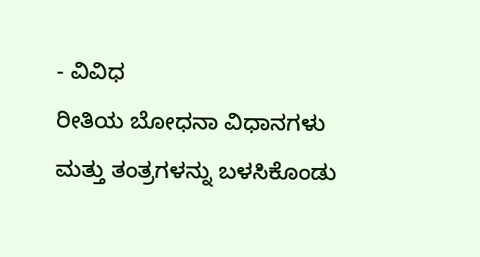- ವಿವಿಧ
ರೀತಿಯ ಬೋಧನಾ ವಿಧಾನಗಳು ಮತ್ತು ತಂತ್ರಗಳನ್ನು ಬಳಸಿಕೊಂಡು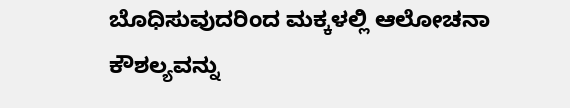ಬೊಧಿಸುವುದರಿಂದ ಮಕ್ಕಳಲ್ಲಿ ಆಲೋಚನಾ
ಕೌಶಲ್ಯವನ್ನು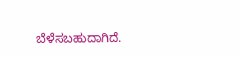ಬೆಳೆಸಬಹುದಾಗಿದೆ.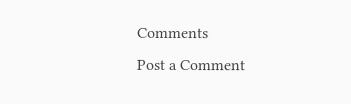Comments
Post a Comment